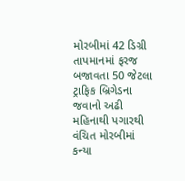મોરબીમાં 42 ડિગ્રી તાપમાનમાં ફરજ બજાવતા 50 જેટલા ટ્રાફિક બ્રિગેડના જવાનો અઢી મહિનાથી પગારથી વંચિત મોરબીમાં કન્યા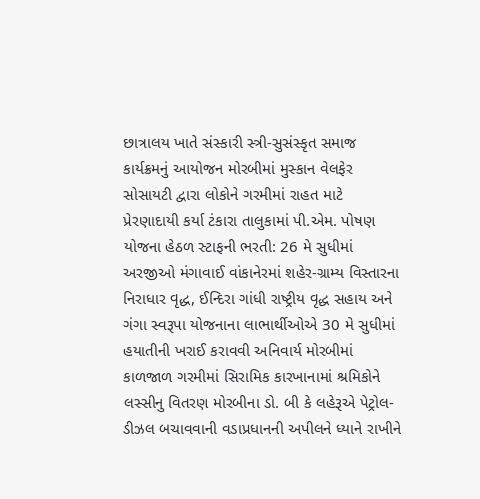છાત્રાલય ખાતે સંસ્કારી સ્ત્રી-સુસંસ્કૃત સમાજ કાર્યક્રમનું આયોજન મોરબીમાં મુસ્કાન વેલફેર સોસાયટી દ્વારા લોકોને ગરમીમાં રાહત માટે પ્રેરણાદાયી કર્યા ટંકારા તાલુકામાં પી.એમ. પોષણ યોજના હેઠળ સ્ટાફની ભરતી: 26 મે સુધીમાં અરજીઓ મંગાવાઈ વાંકાનેરમાં શહેર-ગ્રામ્ય વિસ્તારના નિરાધાર વૃદ્ધ, ઈન્દિરા ગાંધી રાષ્ટ્રીય વૃદ્ધ સહાય અને ગંગા સ્વરૂપા યોજનાના લાભાર્થીઓએ 30 મે સુધીમાં હયાતીની ખરાઈ કરાવવી અનિવાર્ય મોરબીમાં કાળજાળ ગરમીમાં સિરામિક કારખાનામાં શ્રમિકોને લસ્સીનુ વિતરણ મોરબીના ડો. બી કે લહેરૂએ પેટ્રોલ-ડીઝલ બચાવવાની વડાપ્રધાનની અપીલને ધ્યાને રાખીને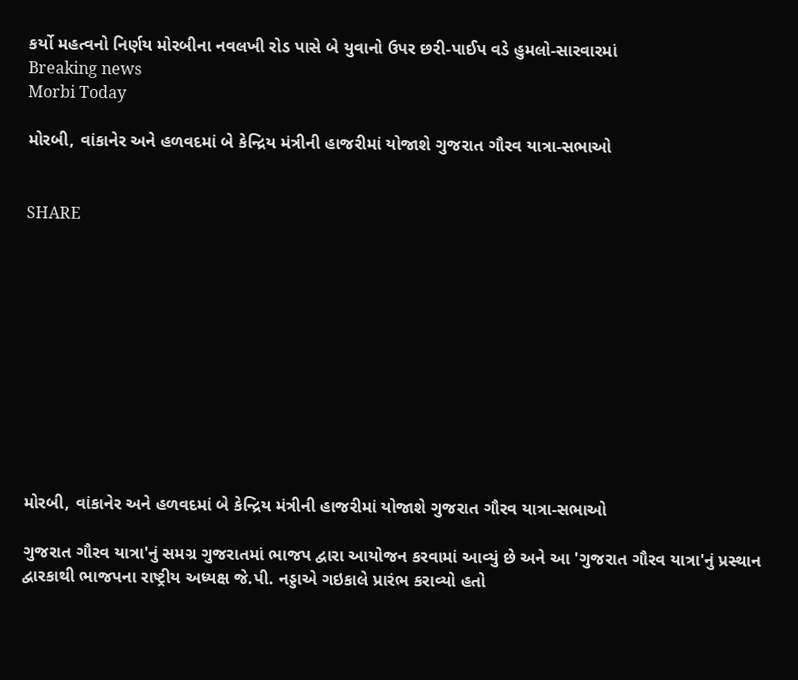કર્યો મહત્વનો નિર્ણય મોરબીના નવલખી રોડ પાસે બે યુવાનો ઉપર છરી-પાઈપ વડે હુમલો-સારવારમાં
Breaking news
Morbi Today

મોરબી, વાંકાનેર અને હળવદમાં બે કેન્દ્રિય મંત્રીની હાજરીમાં યોજાશે ગુજરાત ગૌરવ યાત્રા-સભાઓ


SHARE











મોરબી, વાંકાનેર અને હળવદમાં બે કેન્દ્રિય મંત્રીની હાજરીમાં યોજાશે ગુજરાત ગૌરવ યાત્રા-સભાઓ

ગુજરાત ગૌરવ યાત્રા'નું સમગ્ર ગુજરાતમાં ભાજપ દ્વારા આયોજન કરવામાં આવ્યું છે અને આ 'ગુજરાત ગૌરવ યાત્રા'નું પ્રસ્થાન દ્વારકાથી ભાજપના રાષ્ટ્રીય અધ્યક્ષ જે.પી. નડ્ડાએ ગઇકાલે પ્રારંભ કરાવ્યો હતો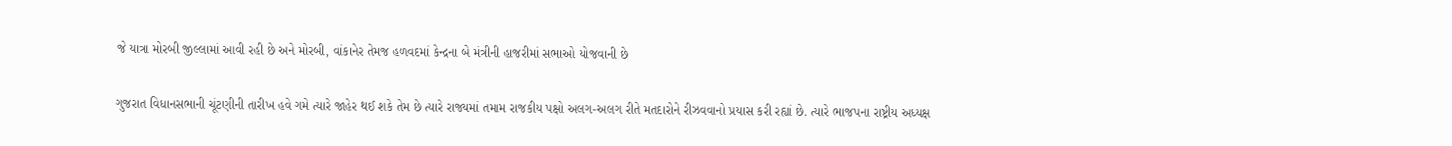જે યાત્રા મોરબી જીલ્લામાં આવી રહી છે અને મોરબી, વાંકાનેર તેમજ હળવદમાં કેન્દ્રના બે મંત્રીની હાજરીમાં સભાઓ યોજવાની છે

ગુજરાત વિધાનસભાની ચૂંટણીની તારીખ હવે ગમે ત્યારે જાહેર થઈ શકે તેમ છે ત્યારે રાજ્યમાં તમામ રાજકીય પક્ષો અલગ-અલગ રીતે મતદારોને રીઝવવાનો પ્રયાસ કરી રહ્યાં છે. ત્યારે ભાજપના રાષ્ટ્રીય અધ્યક્ષ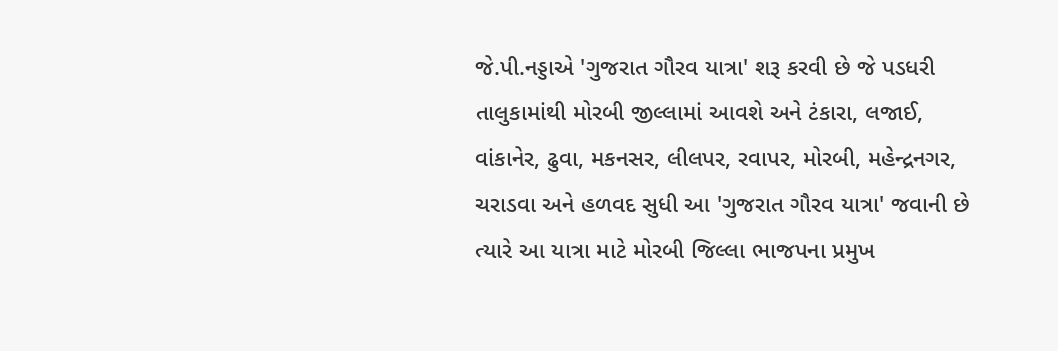જે.પી.નડ્ડાએ 'ગુજરાત ગૌરવ યાત્રા' શરૂ કરવી છે જે પડધરી તાલુકામાંથી મોરબી જીલ્લામાં આવશે અને ટંકારા, લજાઈ, વાંકાનેર, ઢુવા, મકનસર, લીલપર, રવાપર, મોરબી, મહેન્દ્રનગર, ચરાડવા અને હળવદ સુધી આ 'ગુજરાત ગૌરવ યાત્રા' જવાની છે ત્યારે આ યાત્રા માટે મોરબી જિલ્લા ભાજપના પ્રમુખ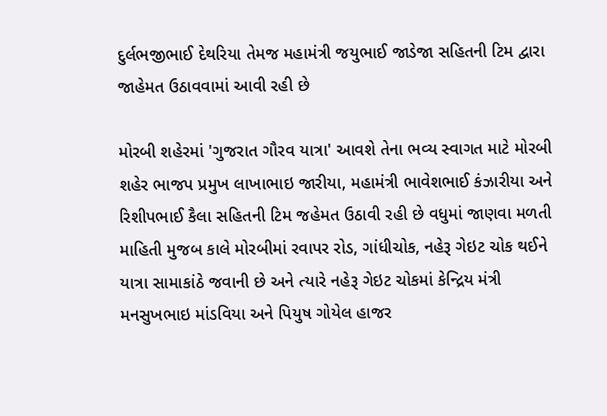દુર્લભજીભાઈ દેથરિયા તેમજ મહામંત્રી જયુભાઈ જાડેજા સહિતની ટિમ દ્વારા જાહેમત ઉઠાવવામાં આવી રહી છે

મોરબી શહેરમાં 'ગુજરાત ગૌરવ યાત્રા' આવશે તેના ભવ્ય સ્વાગત માટે મોરબી શહેર ભાજપ પ્રમુખ લાખાભાઇ જારીયા, મહામંત્રી ભાવેશભાઈ કંઝારીયા અને રિશીપભાઈ કૈલા સહિતની ટિમ જહેમત ઉઠાવી રહી છે વધુમાં જાણવા મળતી માહિતી મુજબ કાલે મોરબીમાં રવાપર રોડ, ગાંધીચોક, નહેરૂ ગેઇટ ચોક થઈને યાત્રા સામાકાંઠે જવાની છે અને ત્યારે નહેરૂ ગેઇટ ચોકમાં કેન્દ્રિય મંત્રી મનસુખભાઇ માંડવિયા અને પિયુષ ગોયેલ હાજર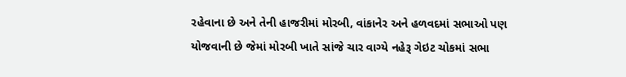રહેવાના છે અને તેની હાજરીમાં મોરબી, વાંકાનેર અને હળવદમાં સભાઓ પણ યોજવાની છે જેમાં મોરબી ખાતે સાંજે ચાર વાગ્યે નહેરૂ ગેઇટ ચોકમાં સભા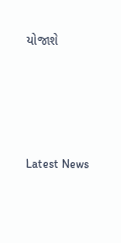યોજાશે






Latest News